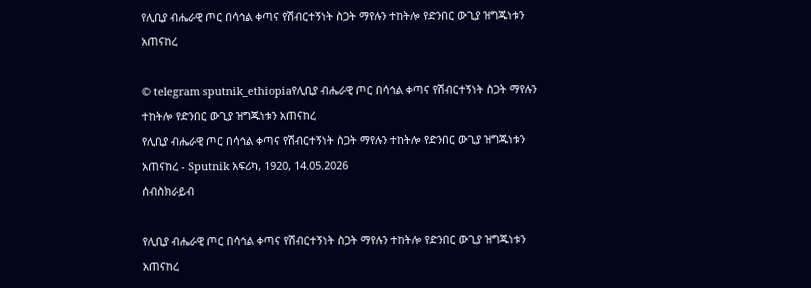የሊቢያ ብሔራዊ ጦር በሳኅል ቀጣና የሽብርተኝነት ስጋት ማየሉን ተከትሎ የድንበር ውጊያ ዝግጁነቱን አጠናከረ

© telegram sputnik_ethiopiaየሊቢያ ብሔራዊ ጦር በሳኅል ቀጣና የሽብርተኝነት ስጋት ማየሉን ተከትሎ የድንበር ውጊያ ዝግጁነቱን አጠናከረ
የሊቢያ ብሔራዊ ጦር በሳኅል ቀጣና የሽብርተኝነት ስጋት ማየሉን ተከትሎ የድንበር ውጊያ ዝግጁነቱን አጠናከረ - Sputnik አፍሪካ, 1920, 14.05.2026
ሰብስክራይብ

የሊቢያ ብሔራዊ ጦር በሳኅል ቀጣና የሽብርተኝነት ስጋት ማየሉን ተከትሎ የድንበር ውጊያ ዝግጁነቱን አጠናከረ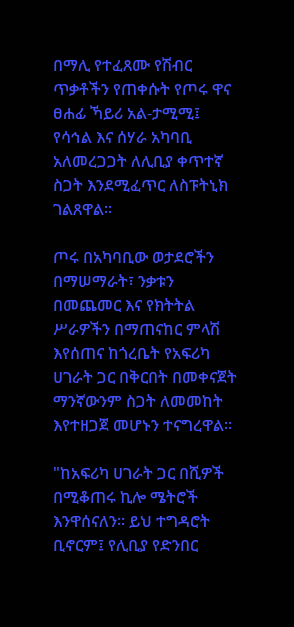በማሊ የተፈጸሙ የሽብር ጥቃቶችን የጠቀሱት የጦሩ ዋና ፀሐፊ ኻይሪ አል-ታሚሚ፤ የሳኅል እና ሰሃራ አካባቢ አለመረጋጋት ለሊቢያ ቀጥተኛ ስጋት እንደሚፈጥር ለስፑትኒክ ገልጸዋል።

ጦሩ በአካባቢው ወታደሮችን በማሠማራት፣ ንቃቱን በመጨመር እና የክትትል ሥራዎችን በማጠናከር ምላሽ እየሰጠና ከጎረቤት የአፍሪካ ሀገራት ጋር በቅርበት በመቀናጀት ማንኛውንም ስጋት ለመመከት እየተዘጋጀ መሆኑን ተናግረዋል።

"ከአፍሪካ ሀገራት ጋር በሺዎች በሚቆጠሩ ኪሎ ሜትሮች እንዋሰናለን። ይህ ተግዳሮት ቢኖርም፤ የሊቢያ የድንበር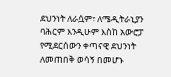ደህንነት ለራሷም፣ ለሜዲትራኒያን ባሕርም እንዲሁም እስከ አውሮፓ የሚደርሰውን ቀጣናዊ ደህንነት ለመጠበቅ ወሳኝ በመሆኑ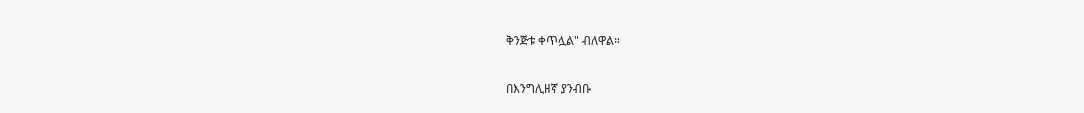ቅንጅቱ ቀጥሏል" ብለዋል።

በእንግሊዘኛ ያንብቡ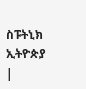ስፑትኒክ ኢትዮጵያ |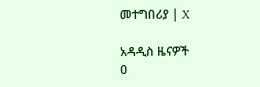መተግበሪያ | X

አዳዲስ ዜናዎች
0